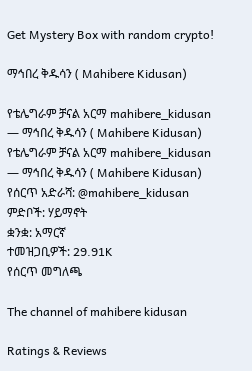Get Mystery Box with random crypto!

ማኅበረ ቅዱሳን ( Mahibere Kidusan)

የቴሌግራም ቻናል አርማ mahibere_kidusan — ማኅበረ ቅዱሳን ( Mahibere Kidusan)
የቴሌግራም ቻናል አርማ mahibere_kidusan — ማኅበረ ቅዱሳን ( Mahibere Kidusan)
የሰርጥ አድራሻ: @mahibere_kidusan
ምድቦች: ሃይማኖት
ቋንቋ: አማርኛ
ተመዝጋቢዎች: 29.91K
የሰርጥ መግለጫ

The channel of mahibere kidusan

Ratings & Reviews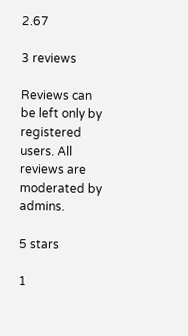2.67

3 reviews

Reviews can be left only by registered users. All reviews are moderated by admins.

5 stars

1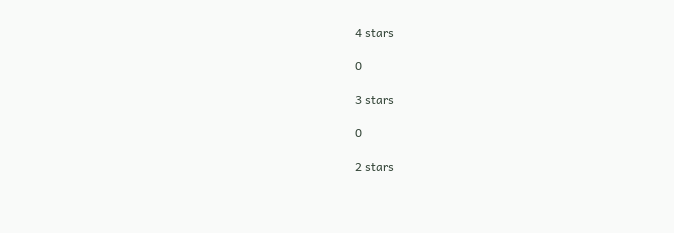4 stars

0

3 stars

0

2 stars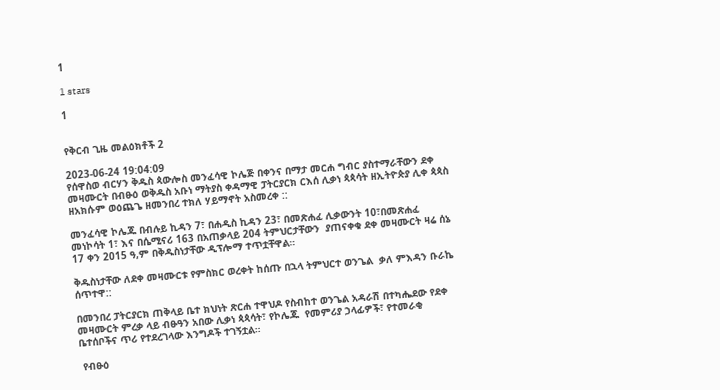1

1 stars

1


የቅርብ ጊዜ መልዕክቶች 2

2023-06-24 19:04:09
የሰዋስወ ብርሃን ቅዱስ ጳውሎስ መንፈሳዊ ኮሌጅ በቀንና በማታ መርሐ ግብር ያስተማራቸውን ደቀ መዛሙርት በብፁዕ ወቅዱስ አቡነ ማትያስ ቀዳማዊ ፓትርያርክ ርእሰ ሊቃነ ጳጳሳት ዘኢትዮጵያ ሊቀ ጳጳስ ዘአክሱም ወዕጨጌ ዘመንበረ ተክለ ሃይማኖት አስመረቀ ::

መንፈሳዊ ኮሌጁ በብሉይ ኪዳን 7፣ በሐዲስ ኪዳን 23፣ በመጽሐፈ ሊቃውንት 10፣በመጽሐፈ መነኮሳት 1፣ እና በሴሚናሪ 163 በአጠቃላይ 204 ትምህርታቸውን  ያጠናቀቁ ደቀ መዛሙርት ዛሬ ሰኔ 17 ቀን 2015 ዓ,ም በቅዱስነታቸው ዲፕሎማ ተጥቷቸዋል።

ቅዱስነታቸው ለደቀ መዛሙርቱ የምስክር ወረቀት ከሰጡ በኋላ ትምህርተ ወንጌል  ቃለ ምእዳን ቡራኬ ሰጥተዋ::

በመንበረ ፓትርያርክ ጠቅላይ ቤተ ክህነት ጽርሐ ተዋህዶ የስብከተ ወንጌል አዳራሽ በተካሔደው የደቀ መዛሙርት ምረቃ ላይ ብፁዓን አበው ሊቃነ ጳጳሳት፣ የኮሌጁ  የመምሪያ ኃላፊዎች፣ የተመራቂ ቤተሰቦችና ጥሪ የተደረገላው እንግዶች ተገኝቷል።

 የብፁዕ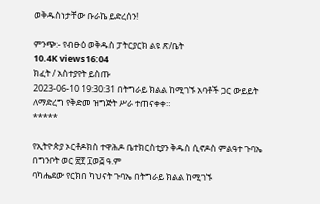ወቅዱስነታቸው ቡራኬ ይድረሰን!

ምንጭ:- የብፁዕ ወቅዱስ ፓትርያርክ ልዩ ጽ/ቤት
10.4K views16:04
ክፈት / አስተያየት ይስጡ
2023-06-10 19:30:31 በትግራይ ክልል ከሚገኙ አባቶች ጋር ውይይት
ለማድረግ የቅድመ ዝግጅት ሥራ ተጠናቀቀ።
*****

የኢትዮጵያ ኦርቶዶክስ ተዋሕዶ ቤተክርስቲያን ቅዱስ ሲኖዶስ ምልዓተ ጉባኤ በግንቦት ወር ፳፻ ፲ወ፭ ዓ.ም
ባካሔደው የርክበ ካህናት ጉባኤ በትግራይ ክልል ከሚገኙ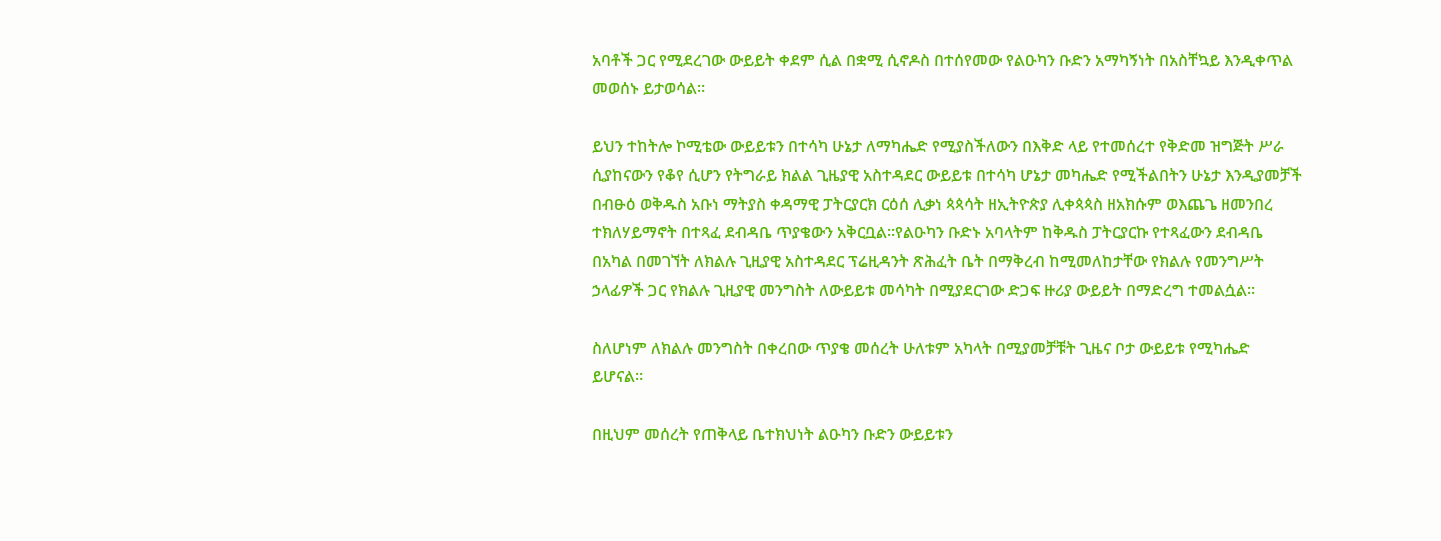አባቶች ጋር የሚደረገው ውይይት ቀደም ሲል በቋሚ ሲኖዶስ በተሰየመው የልዑካን ቡድን አማካኝነት በአስቸኳይ እንዲቀጥል መወሰኑ ይታወሳል።

ይህን ተከትሎ ኮሚቴው ውይይቱን በተሳካ ሁኔታ ለማካሔድ የሚያስችለውን በእቅድ ላይ የተመሰረተ የቅድመ ዝግጅት ሥራ ሲያከናውን የቆየ ሲሆን የትግራይ ክልል ጊዜያዊ አስተዳደር ውይይቱ በተሳካ ሆኔታ መካሔድ የሚችልበትን ሁኔታ እንዲያመቻች በብፁዕ ወቅዱስ አቡነ ማትያስ ቀዳማዊ ፓትርያርክ ርዕሰ ሊቃነ ጳጳሳት ዘኢትዮጵያ ሊቀጳጳስ ዘአክሱም ወእጨጌ ዘመንበረ ተክለሃይማኖት በተጻፈ ደብዳቤ ጥያቄውን አቅርቧል።የልዑካን ቡድኑ አባላትም ከቅዱስ ፓትርያርኩ የተጻፈውን ደብዳቤ በአካል በመገኘት ለክልሉ ጊዚያዊ አስተዳደር ፕሬዚዳንት ጽሕፈት ቤት በማቅረብ ከሚመለከታቸው የክልሉ የመንግሥት ኃላፊዎች ጋር የክልሉ ጊዚያዊ መንግስት ለውይይቱ መሳካት በሚያደርገው ድጋፍ ዙሪያ ውይይት በማድረግ ተመልሷል።

ስለሆነም ለክልሉ መንግስት በቀረበው ጥያቄ መሰረት ሁለቱም አካላት በሚያመቻቹት ጊዜና ቦታ ውይይቱ የሚካሔድ ይሆናል።

በዚህም መሰረት የጠቅላይ ቤተክህነት ልዑካን ቡድን ውይይቱን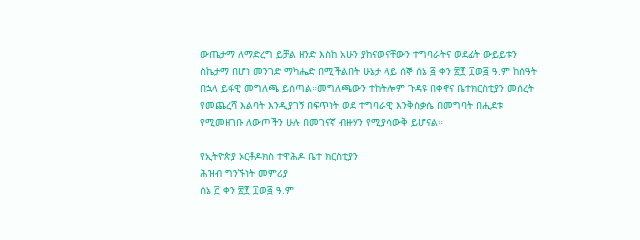ውጤታማ ለማድረግ ይቻል ዘንድ እስከ አሁን ያከናወናቸውን ተግባራትና ወደፊት ውይይቱን ስኬታማ በሆነ መንገድ ማካሔድ በሚችልበት ሁኔታ ላይ ሰኞ ሰኔ ፭ ቀን ፳፻ ፲ወ፭ ዓ.ም ከሰዓት በኋላ ይፋዊ መግለጫ ይሰጣል።መግለጫውን ተከትሎም ጉዳዩ በቀኖና ቤተክርስቲያን መሰረት የመጨረሻ እልባት እንዲያገኝ በፍጥነት ወደ ተግባራዊ እንቅስቃሴ በመግባት በሒደቱ የሚመዘገቡ ለውጦችን ሁሉ በመገናኛ ብዙሃን የሚያሳውቅ ይሆናል።

የኢትዮጵያ ኦርቶዶክስ ተዋሕዶ ቤተ ክርስቲያን
ሕዝብ ግንኙነት መምሪያ
ሰኔ ፫ ቀን ፳፻ ፲ወ፭ ዓ.ም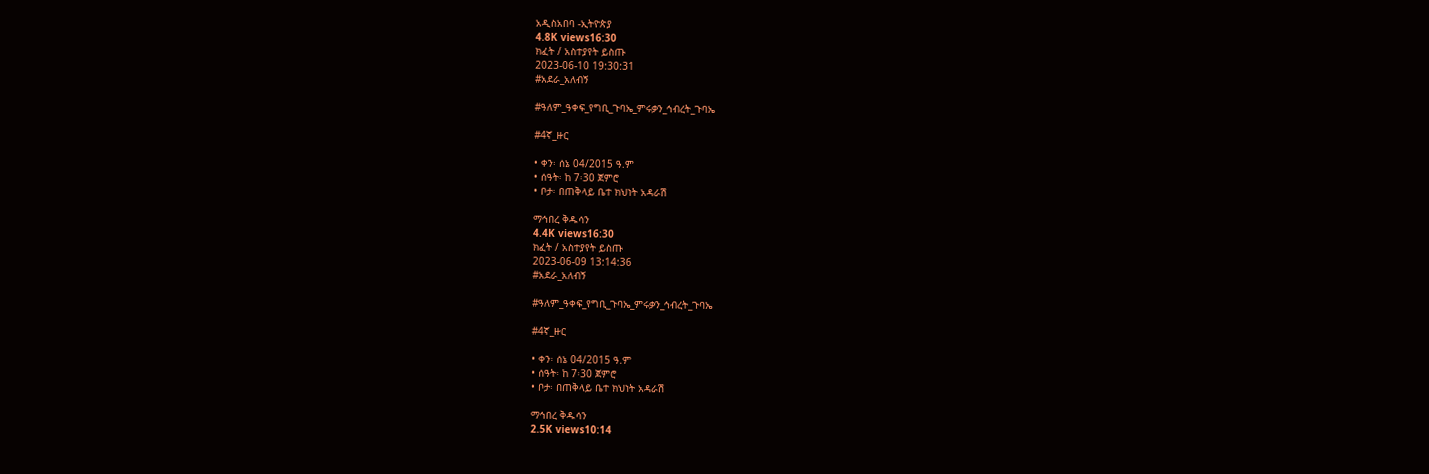አዲስአበባ -ኢትዮጵያ
4.8K views16:30
ክፈት / አስተያየት ይስጡ
2023-06-10 19:30:31
#አደራ_አለብኝ

#ዓለም_ዓቀፍ_የግቢ_ጉባኤ_ምሩቃን_ኅብረት_ጉባኤ

#4ኛ_ዙር

• ቀን፡ ሰኔ 04/2015 ዓ.ም
• ሰዓት፡ ከ 7፡30 ጀምሮ
• ቦታ፡ በጠቅላይ ቤተ ክህነት አዳራሽ

ማኅበረ ቅዱሳን
4.4K views16:30
ክፈት / አስተያየት ይስጡ
2023-06-09 13:14:36
#አደራ_አለብኝ

#ዓለም_ዓቀፍ_የግቢ_ጉባኤ_ምሩቃን_ኅብረት_ጉባኤ

#4ኛ_ዙር

• ቀን፡ ሰኔ 04/2015 ዓ.ም
• ሰዓት፡ ከ 7፡30 ጀምሮ
• ቦታ፡ በጠቅላይ ቤተ ክህነት አዳራሽ

ማኅበረ ቅዱሳን
2.5K views10:14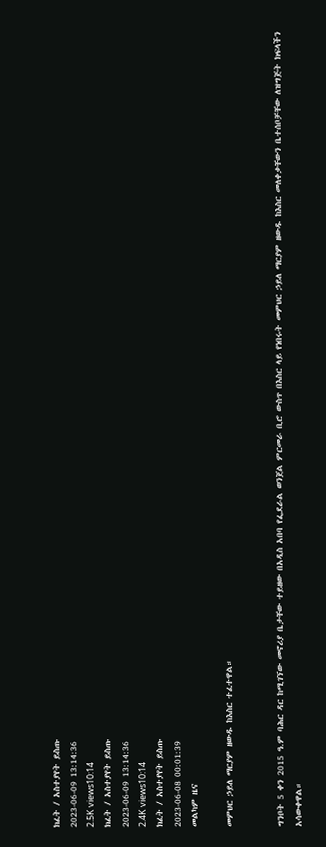ክፈት / አስተያየት ይስጡ
2023-06-09 13:14:36
2.5K views10:14
ክፈት / አስተያየት ይስጡ
2023-06-09 13:14:36
2.4K views10:14
ክፈት / አስተያየት ይስጡ
2023-06-08 00:01:39
መልካም ዜና

መምህር ኃይለ ማርያም ዘውዱ ከእስር ተፈተዋል።


ግንቦት 5 ቀን 2015 ዓ.ም ባሕር ዳር ከሚገኘው መኖሪያ ቤታቸው ተይዘው በአዲስ አበባ የፌደራል ወንጀል ምርመራ ቢሮ ውስጥ በእስር ላይ የነበሩት መምህር ኃይለ ማርያም ዘውዱ ከእስር መለቀቃቸውን ቤተሰቦቻቸው ለዝግጅት ክፍላችን አሳውቀዋል።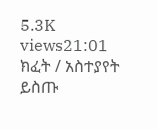5.3K views21:01
ክፈት / አስተያየት ይስጡ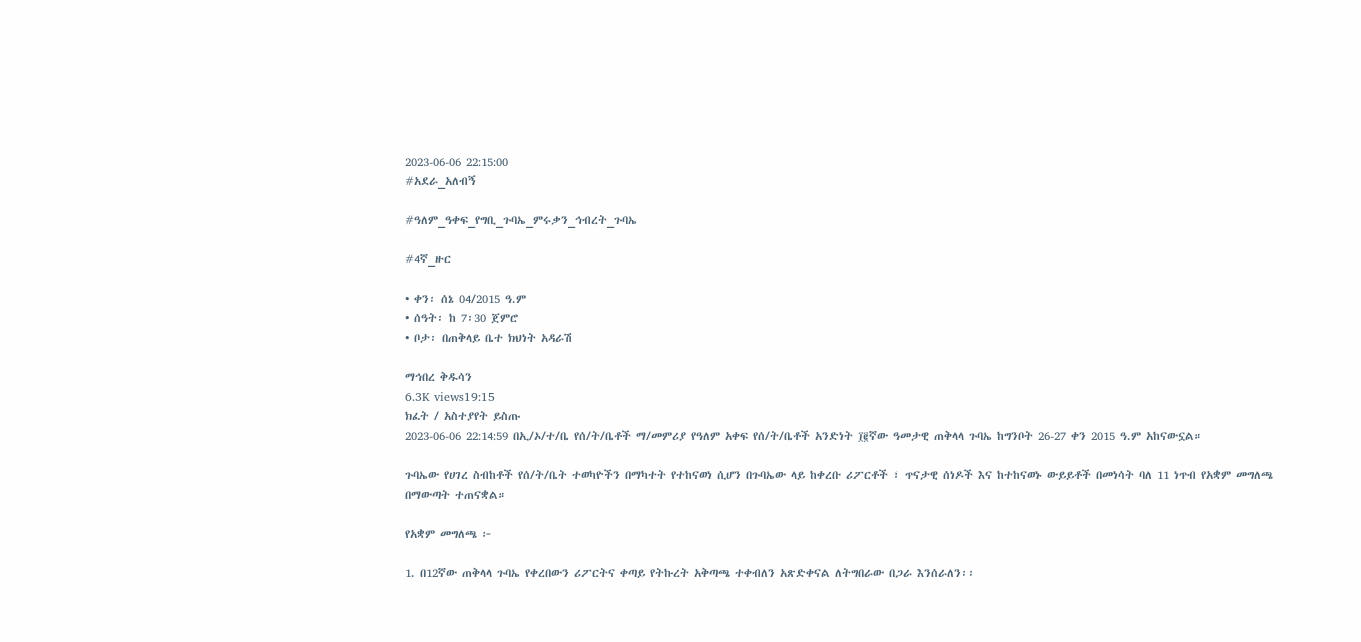2023-06-06 22:15:00
#አደራ_አለብኝ

#ዓለም_ዓቀፍ_የግቢ_ጉባኤ_ምሩቃን_ኅብረት_ጉባኤ

#4ኛ_ዙር

• ቀን፡ ሰኔ 04/2015 ዓ.ም
• ሰዓት፡ ከ 7፡30 ጀምሮ
• ቦታ፡ በጠቅላይ ቤተ ክህነት አዳራሽ

ማኅበረ ቅዱሳን
6.3K views19:15
ክፈት / አስተያየት ይስጡ
2023-06-06 22:14:59 በኢ/ኦ/ተ/ቤ የሰ/ት/ቤቶች ማ/መምሪያ የዓለም አቀፍ የሰ/ት/ቤቶች አንድነት ፲፪ኛው ዓመታዊ ጠቅላላ ጉባኤ ከግንቦት 26-27 ቀን 2015 ዓ.ም አከናውኗል።

ጉባኤው የሀገረ ስብከቶች የሰ/ት/ቤት ተወካዮችን በማካተት የተከናወነ ሲሆን በጉባኤው ላይ ከቀረቡ ሪፖርቶች ፣ ጥናታዊ ሰነዶች እና ከተከናወኑ ውይይቶች በመነሳት ባለ 11 ነጥብ የአቋም መግለጫ በማውጣት ተጠናቋል።

የአቋም መግለጫ ፦

1. በ12ኛው ጠቅላላ ጉባኤ የቀረበውን ሪፖርትና ቀጣይ የትኩረት አቅጣጫ ተቀብለን አጽድቀናል ለትግበራው በጋራ እንሰራለን፡፡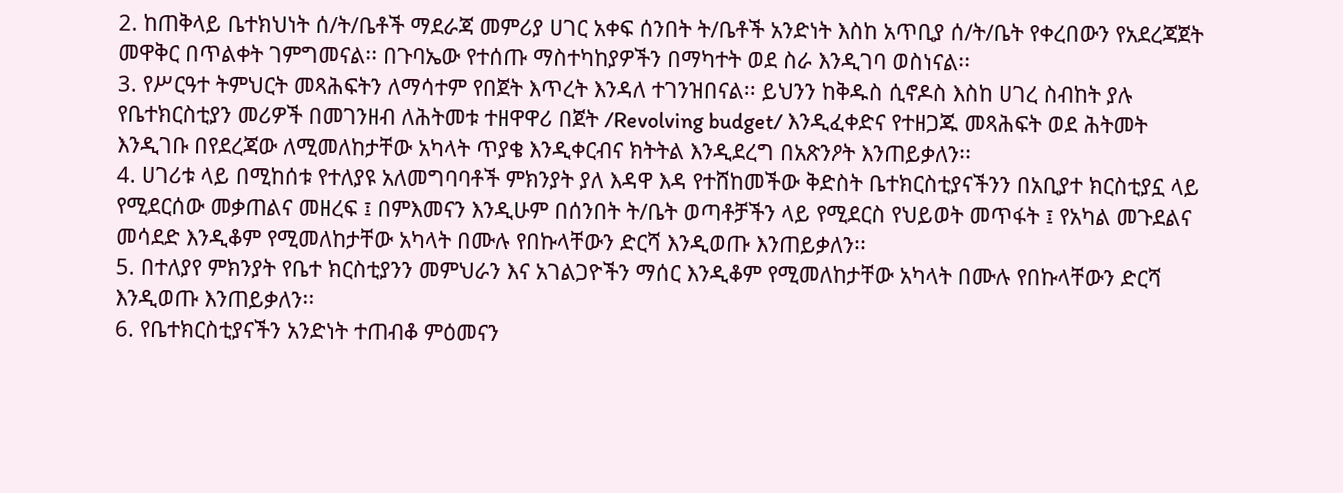2. ከጠቅላይ ቤተክህነት ሰ/ት/ቤቶች ማደራጃ መምሪያ ሀገር አቀፍ ሰንበት ት/ቤቶች አንድነት እስከ አጥቢያ ሰ/ት/ቤት የቀረበውን የአደረጃጀት መዋቅር በጥልቀት ገምግመናል፡፡ በጉባኤው የተሰጡ ማስተካከያዎችን በማካተት ወደ ስራ እንዲገባ ወስነናል፡፡
3. የሥርዓተ ትምህርት መጻሕፍትን ለማሳተም የበጀት እጥረት እንዳለ ተገንዝበናል፡፡ ይህንን ከቅዱስ ሲኖዶስ እስከ ሀገረ ስብከት ያሉ የቤተክርስቲያን መሪዎች በመገንዘብ ለሕትመቱ ተዘዋዋሪ በጀት /Revolving budget/ እንዲፈቀድና የተዘጋጁ መጻሕፍት ወደ ሕትመት እንዲገቡ በየደረጃው ለሚመለከታቸው አካላት ጥያቄ እንዲቀርብና ክትትል እንዲደረግ በአጽንዖት እንጠይቃለን፡፡
4. ሀገሪቱ ላይ በሚከሰቱ የተለያዩ አለመግባባቶች ምክንያት ያለ እዳዋ እዳ የተሸከመችው ቅድስት ቤተክርስቲያናችንን በአቢያተ ክርስቲያኗ ላይ የሚደርሰው መቃጠልና መዘረፍ ፤ በምእመናን እንዲሁም በሰንበት ት/ቤት ወጣቶቻችን ላይ የሚደርስ የህይወት መጥፋት ፤ የአካል መጉደልና መሳደድ እንዲቆም የሚመለከታቸው አካላት በሙሉ የበኩላቸውን ድርሻ እንዲወጡ እንጠይቃለን፡፡
5. በተለያየ ምክንያት የቤተ ክርስቲያንን መምህራን እና አገልጋዮችን ማሰር እንዲቆም የሚመለከታቸው አካላት በሙሉ የበኩላቸውን ድርሻ እንዲወጡ እንጠይቃለን፡፡
6. የቤተክርስቲያናችን አንድነት ተጠብቆ ምዕመናን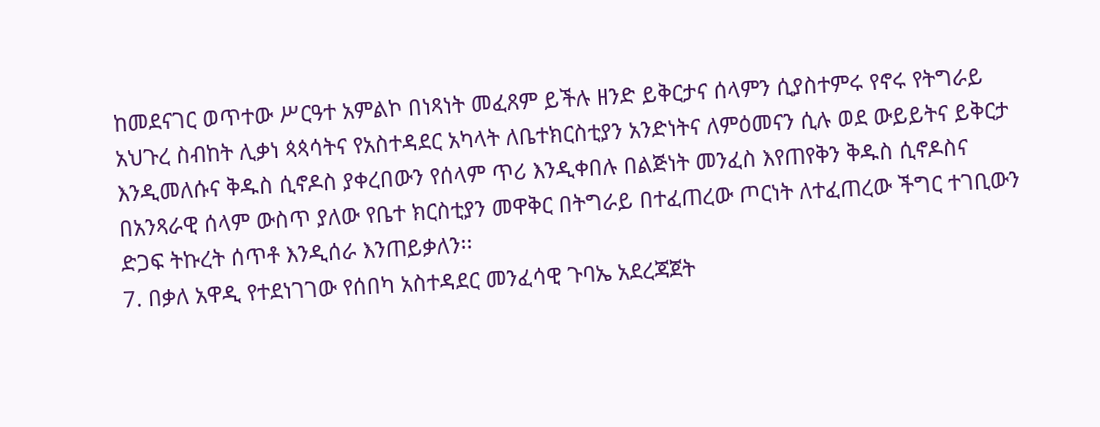ከመደናገር ወጥተው ሥርዓተ አምልኮ በነጻነት መፈጸም ይችሉ ዘንድ ይቅርታና ሰላምን ሲያስተምሩ የኖሩ የትግራይ አህጉረ ስብከት ሊቃነ ጳጳሳትና የአስተዳደር አካላት ለቤተክርስቲያን አንድነትና ለምዕመናን ሲሉ ወደ ውይይትና ይቅርታ እንዲመለሱና ቅዱስ ሲኖዶስ ያቀረበውን የሰላም ጥሪ እንዲቀበሉ በልጅነት መንፈስ እየጠየቅን ቅዱስ ሲኖዶስና በአንጻራዊ ሰላም ውስጥ ያለው የቤተ ክርስቲያን መዋቅር በትግራይ በተፈጠረው ጦርነት ለተፈጠረው ችግር ተገቢውን ድጋፍ ትኩረት ሰጥቶ እንዲሰራ እንጠይቃለን፡፡
7. በቃለ አዋዲ የተደነገገው የሰበካ አስተዳደር መንፈሳዊ ጉባኤ አደረጃጀት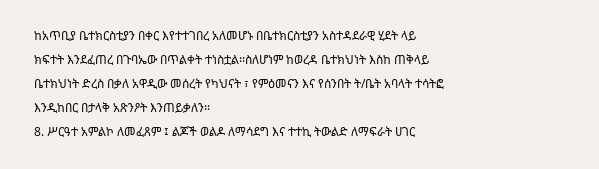ከአጥቢያ ቤተክርስቲያን በቀር እየተተገበረ አለመሆኑ በቤተክርስቲያን አስተዳደራዊ ሂደት ላይ ክፍተት እንደፈጠረ በጉባኤው በጥልቀት ተነስቷል፡፡ስለሆነም ከወረዳ ቤተክህነት እስከ ጠቅላይ ቤተክህነት ድረስ በቃለ አዋዲው መሰረት የካህናት ፣ የምዕመናን እና የሰንበት ት/ቤት አባላት ተሳትፎ እንዲከበር በታላቅ አጽንዖት እንጠይቃለን፡፡
8. ሥርዓተ አምልኮ ለመፈጸም ፤ ልጆች ወልዶ ለማሳደግ እና ተተኪ ትውልድ ለማፍራት ሀገር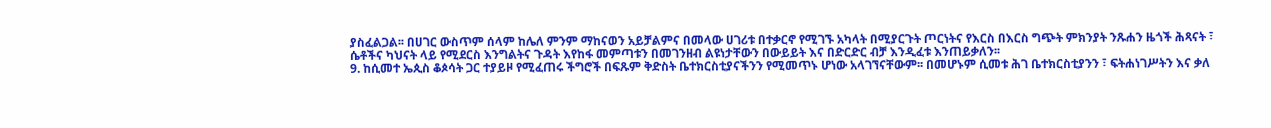ያስፈልጋል፡፡ በሀገር ውስጥም ሰላም ከሌለ ምንም ማከናወን አይቻልምና በመላው ሀገሪቱ በተቃርኖ የሚገኙ አካላት በሚያርጉት ጦርነትና የእርስ በእርስ ግጭት ምክንያት ንጹሐን ዜጎች ሕጻናት ፣ ሴቶችና ካህናት ላይ የሚደርስ እንግልትና ጉዳት እየከፋ መምጣቱን በመገንዘብ ልዩነታቸውን በውይይት እና በድርድር ብቻ እንዲፈቱ እንጠይቃለን፡፡
9. ከሲመተ ኤጲስ ቆጶሳት ጋር ተያይዞ የሚፈጠሩ ችግሮች በፍጹም ቅድስት ቤተክርስቲያናችንን የሚመጥኑ ሆነው አላገኘናቸውም፡፡ በመሆኑም ሲመቱ ሕገ ቤተክርስቲያንን ፣ ፍትሐነገሥትን እና ቃለ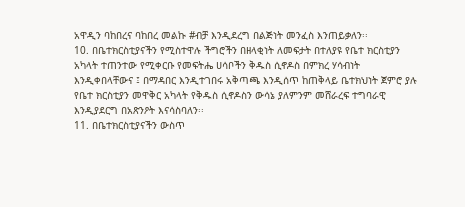አዋዲን ባከበረና ባከበረ መልኩ #ብቻ እንዲደረግ በልጅነት መንፈስ እንጠይቃለን፡፡
10. በቤተክርስቲያናችን የሚስተዋሉ ችግሮችን በዘላቂነት ለመፍታት በተለያዩ የቤተ ክርስቲያን አካላት ተጠንተው የሚቀርቡ የመፍትሔ ሀሳቦችን ቅዱስ ሲኖዶስ በምክረ ሃሳብነት እንዲቀበላቸውና ፤ በማዳበር እንዲተገበሩ አቅጣጫ እንዲሰጥ ከጠቅላይ ቤተክህነት ጀምሮ ያሉ የቤተ ክርስቲያን መዋቅር አካላት የቅዱስ ሲኖዶስን ውሳኔ ያለምንም መሸራረፍ ተግባራዊ እንዲያደርግ በአጽንዖት እናሳስባለን፡፡
11. በቤተክርስቲያናችን ውስጥ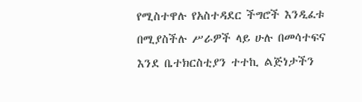የሚስተዋሉ የአስተዳደር ችግሮች እንዲፈቱ በሚያስችሉ ሥራዎች ላይ ሁሉ በመሳተፍና እንደ ቤተክርስቲያን ተተኪ ልጅነታችን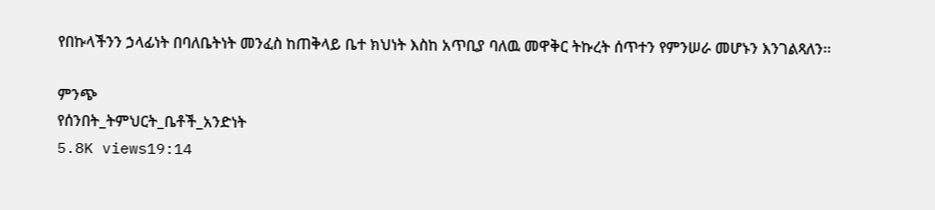የበኩላችንን ኃላፊነት በባለቤትነት መንፈስ ከጠቅላይ ቤተ ክህነት እስከ አጥቢያ ባለዉ መዋቅር ትኩረት ሰጥተን የምንሠራ መሆኑን እንገልጻለን፡፡

ምንጭ
የሰንበት_ትምህርት_ቤቶች_አንድነት
5.8K views19:14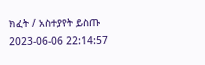ክፈት / አስተያየት ይስጡ
2023-06-06 22:14:57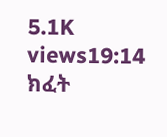5.1K views19:14
ክፈት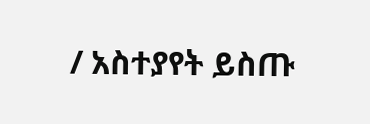/ አስተያየት ይስጡ